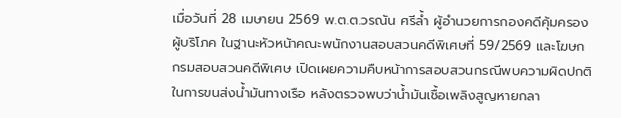เมื่อวันที่ 28 เมษายน 2569 พ.ต.ต.วรณัน ศรีล้ำ ผู้อำนวยการกองคดีคุ้มครองผู้บริโภค ในฐานะหัวหน้าคณะพนักงานสอบสวนคดีพิเศษที่ 59/2569 และโฆษก กรมสอบสวนคดีพิเศษ เปิดเผยความคืบหน้าการสอบสวนกรณีพบความผิดปกติในการขนส่งน้ำมันทางเรือ หลังตรวจพบว่าน้ำมันเชื้อเพลิงสูญหายกลา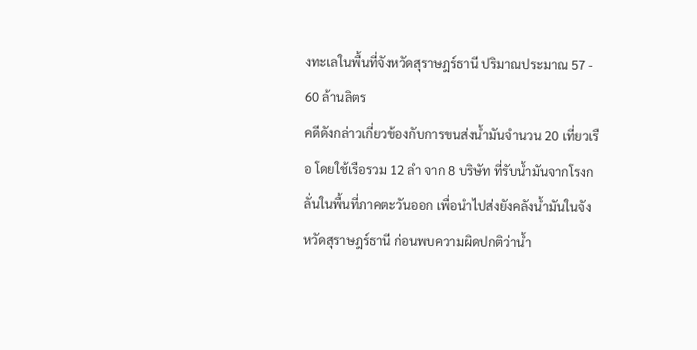งทะเลในพื้นที่จังหวัดสุราษฎร์ธานี ปริมาณประมาณ 57 - 60 ล้านลิตร
คดีดังกล่าวเกี่ยวข้องกับการขนส่งน้ำมันจำนวน 20 เที่ยวเรือ โดยใช้เรือรวม 12 ลำ จาก 8 บริษัท ที่รับน้ำมันจากโรงกลั่นในพื้นที่ภาคตะวันออก เพื่อนำไปส่งยังคลังน้ำมันในจังหวัดสุราษฎร์ธานี ก่อนพบความผิดปกติว่าน้ำ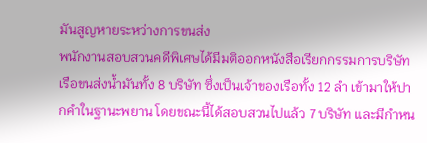มันสูญหายระหว่างการขนส่ง
พนักงานสอบสวนคดีพิเศษได้มีมติออกหนังสือเรียกกรรมการบริษัทเรือขนส่งน้ำมันทั้ง 8 บริษัท ซึ่งเป็นเจ้าของเรือทั้ง 12 ลำ เข้ามาให้ปากคำในฐานะพยาน โดยขณะนี้ได้สอบสวนไปแล้ว 7 บริษัท และมีกำหน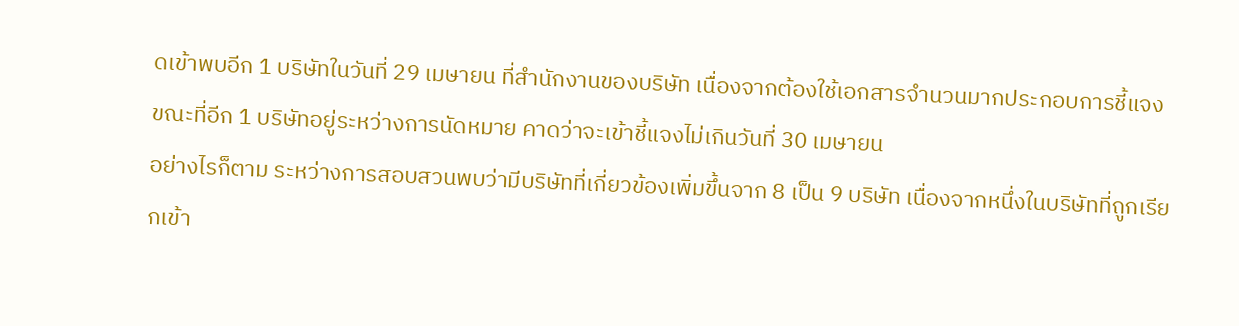ดเข้าพบอีก 1 บริษัทในวันที่ 29 เมษายน ที่สำนักงานของบริษัท เนื่องจากต้องใช้เอกสารจำนวนมากประกอบการชี้แจง ขณะที่อีก 1 บริษัทอยู่ระหว่างการนัดหมาย คาดว่าจะเข้าชี้แจงไม่เกินวันที่ 30 เมษายน
อย่างไรก็ตาม ระหว่างการสอบสวนพบว่ามีบริษัทที่เกี่ยวข้องเพิ่มขึ้นจาก 8 เป็น 9 บริษัท เนื่องจากหนึ่งในบริษัทที่ถูกเรียกเข้า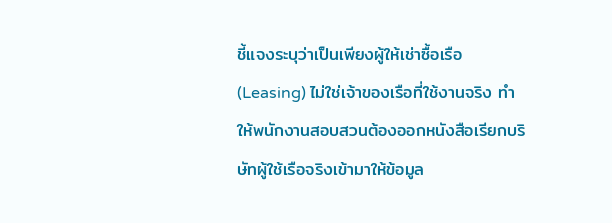ชี้แจงระบุว่าเป็นเพียงผู้ให้เช่าซื้อเรือ (Leasing) ไม่ใช่เจ้าของเรือที่ใช้งานจริง ทำให้พนักงานสอบสวนต้องออกหนังสือเรียกบริษัทผู้ใช้เรือจริงเข้ามาให้ข้อมูล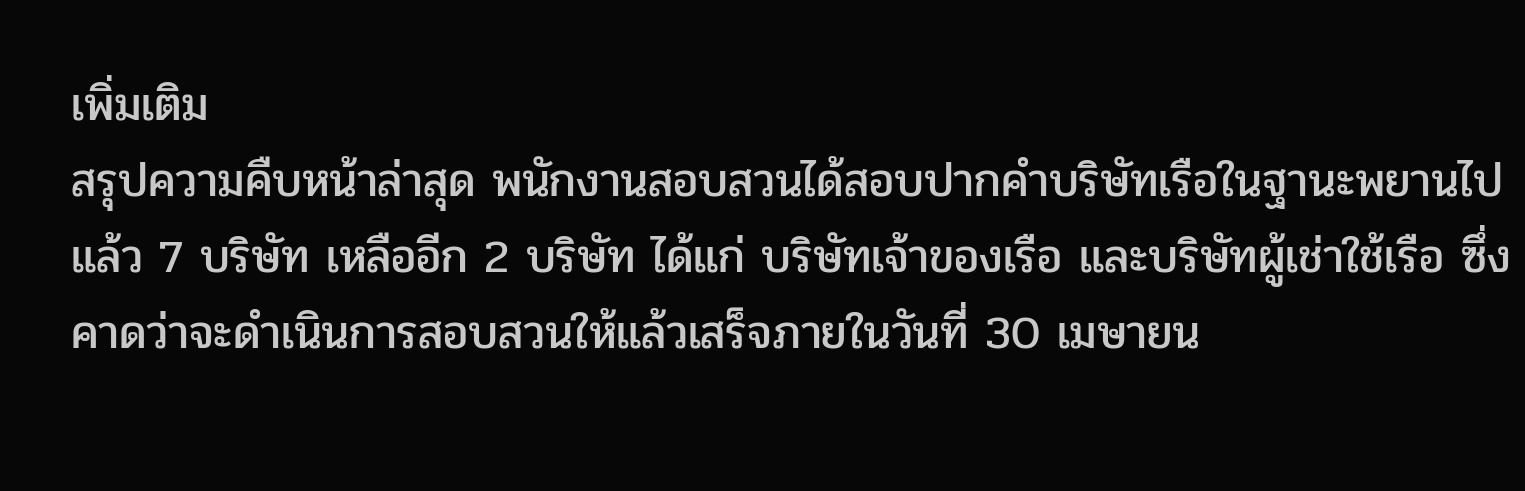เพิ่มเติม
สรุปความคืบหน้าล่าสุด พนักงานสอบสวนได้สอบปากคำบริษัทเรือในฐานะพยานไปแล้ว 7 บริษัท เหลืออีก 2 บริษัท ได้แก่ บริษัทเจ้าของเรือ และบริษัทผู้เช่าใช้เรือ ซึ่งคาดว่าจะดำเนินการสอบสวนให้แล้วเสร็จภายในวันที่ 30 เมษายน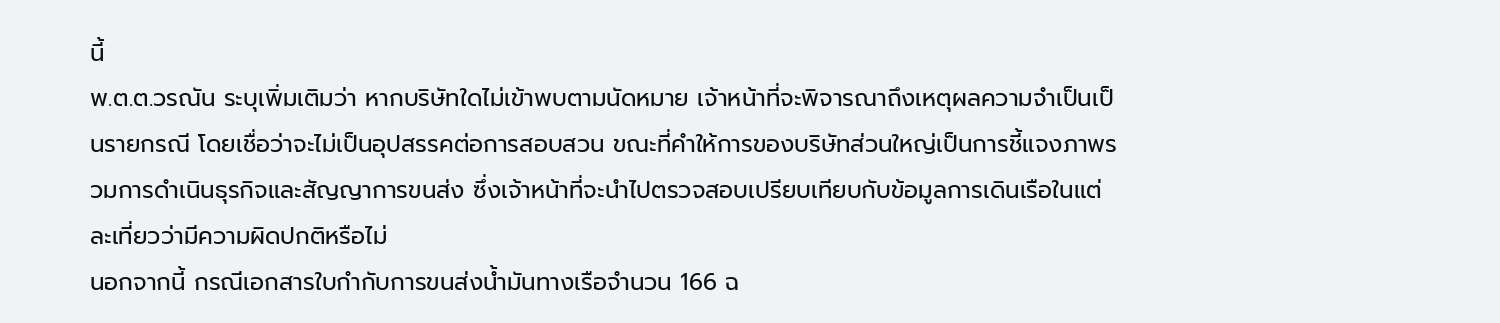นี้
พ.ต.ต.วรณัน ระบุเพิ่มเติมว่า หากบริษัทใดไม่เข้าพบตามนัดหมาย เจ้าหน้าที่จะพิจารณาถึงเหตุผลความจำเป็นเป็นรายกรณี โดยเชื่อว่าจะไม่เป็นอุปสรรคต่อการสอบสวน ขณะที่คำให้การของบริษัทส่วนใหญ่เป็นการชี้แจงภาพรวมการดำเนินธุรกิจและสัญญาการขนส่ง ซึ่งเจ้าหน้าที่จะนำไปตรวจสอบเปรียบเทียบกับข้อมูลการเดินเรือในแต่ละเที่ยวว่ามีความผิดปกติหรือไม่
นอกจากนี้ กรณีเอกสารใบกำกับการขนส่งน้ำมันทางเรือจำนวน 166 ฉ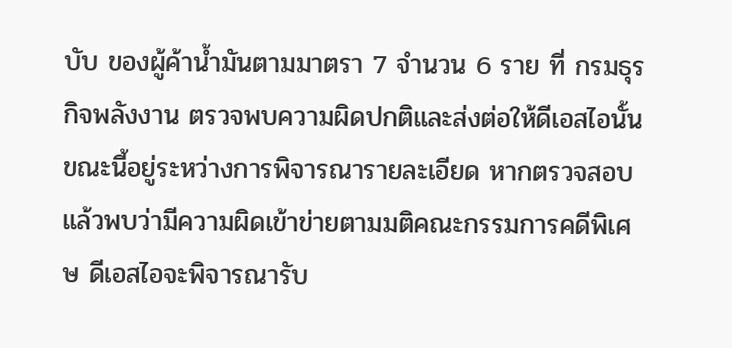บับ ของผู้ค้าน้ำมันตามมาตรา 7 จำนวน 6 ราย ที่ กรมธุรกิจพลังงาน ตรวจพบความผิดปกติและส่งต่อให้ดีเอสไอนั้น ขณะนี้อยู่ระหว่างการพิจารณารายละเอียด หากตรวจสอบแล้วพบว่ามีความผิดเข้าข่ายตามมติคณะกรรมการคดีพิเศษ ดีเอสไอจะพิจารณารับ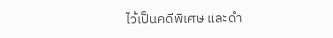ไว้เป็นคดีพิเศษ และดำ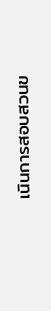เนินการสอบสวนข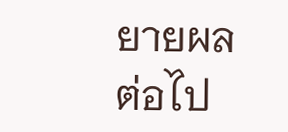ยายผลต่อไป